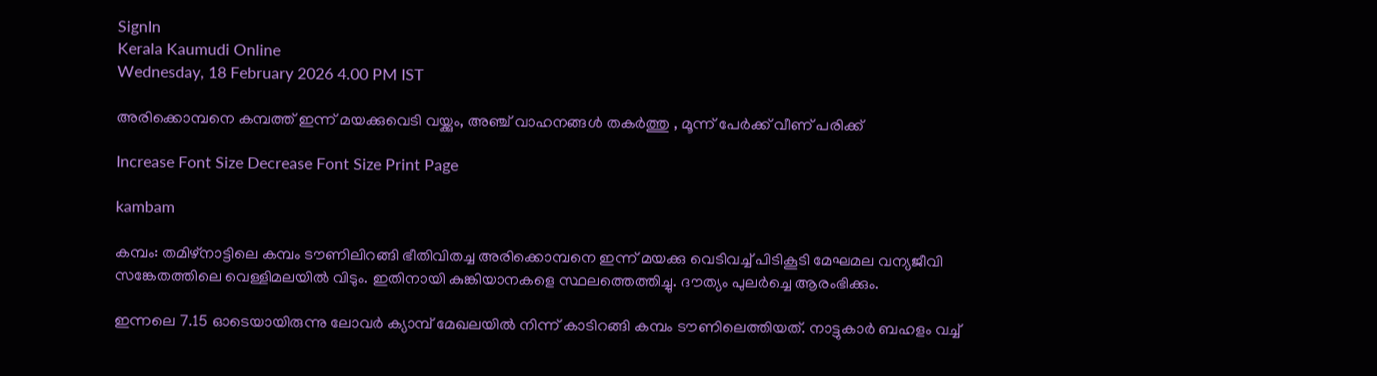SignIn
Kerala Kaumudi Online
Wednesday, 18 February 2026 4.00 PM IST

അരിക്കൊമ്പനെ കമ്പത്ത് ഇന്ന് മയക്കുവെടി വയ്ക്കും, അഞ്ച് വാഹനങ്ങൾ തകർത്തു , മൂന്ന് പേർക്ക് വീണ് പരിക്ക്

Increase Font Size Decrease Font Size Print Page

kambam

കമ്പം: തമിഴ്നാട്ടിലെ കമ്പം ടൗണിലിറങ്ങി ഭീതിവിതച്ച അരിക്കൊമ്പനെ ഇന്ന് മയക്കു വെടിവച്ച് പിടികൂടി മേഘമല വന്യജീവി സങ്കേതത്തിലെ വെള്ളിമലയിൽ വിടും. ഇതിനായി കുങ്കിയാനകളെ സ്ഥലത്തെത്തിച്ചു. ദൗത്യം പുലർച്ചെ ആരംഭിക്കും.

ഇന്നലെ 7.15 ഓടെയായിരുന്നു ലോവർ ക്യാമ്പ് മേഖലയിൽ നിന്ന് കാടിറങ്ങി കമ്പം ടൗണിലെത്തിയത്. നാട്ടുകാർ ബഹളം വച്ച്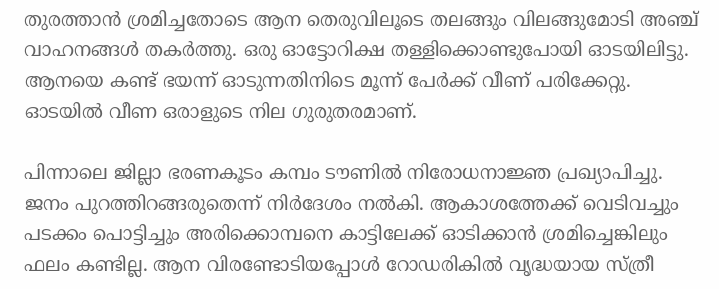തുരത്താൻ ശ്രമിച്ചതോടെ ആന തെരുവിലൂടെ തലങ്ങും വിലങ്ങുമോടി അഞ്ച് വാഹനങ്ങൾ തകർത്തു. ഒരു ഓട്ടോറിക്ഷ തള്ളിക്കൊണ്ടുപോയി ഓടയിലിട്ടു. ആനയെ കണ്ട് ഭയന്ന് ഓടുന്നതിനിടെ മൂന്ന് പേർക്ക് വീണ് പരിക്കേറ്റു. ഓടയിൽ വീണ ഒരാളുടെ നില ഗുരുതരമാണ്.

പിന്നാലെ ജില്ലാ ഭരണകൂടം കമ്പം ടൗണിൽ നിരോധനാജ്ഞ പ്രഖ്യാപിച്ചു. ജനം പുറത്തിറങ്ങരുതെന്ന് നിർദേശം നൽകി. ആകാശത്തേക്ക് വെടിവച്ചും പടക്കം പൊട്ടിച്ചും അരിക്കൊമ്പനെ കാട്ടിലേക്ക് ഓടിക്കാൻ ശ്രമിച്ചെങ്കിലും ഫലം കണ്ടില്ല. ആന വിരണ്ടോടിയപ്പോൾ റോഡരികിൽ വൃദ്ധയായ സ്ത്രീ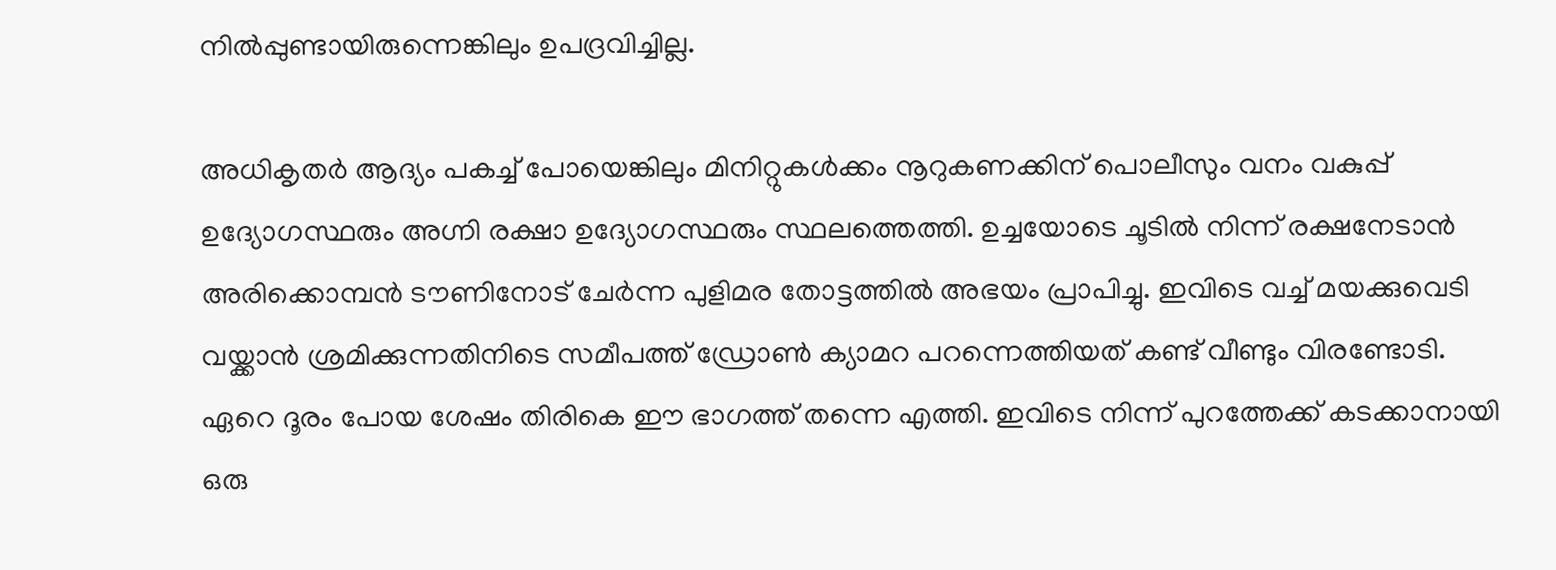നിൽപ്പുണ്ടായിരുന്നെങ്കിലും ഉപദ്രവിച്ചില്ല.

അധികൃതർ ആദ്യം പകച്ച് പോയെങ്കിലും മിനിറ്റുകൾക്കം നൂറുകണക്കിന് പൊലീസും വനം വകുപ്പ് ഉദ്യോഗസ്ഥരും അഗ്നി രക്ഷാ ഉദ്യോഗസ്ഥരും സ്ഥലത്തെത്തി. ഉച്ചയോടെ ചൂടിൽ നിന്ന് രക്ഷനേടാൻ അരിക്കൊമ്പൻ ടൗണിനോട് ചേർന്ന പുളിമര തോട്ടത്തിൽ അഭയം പ്രാപിച്ചു. ഇവിടെ വച്ച് മയക്കുവെടി വയ്ക്കാൻ ശ്രമിക്കുന്നതിനിടെ സമീപത്ത് ഡ്രോൺ ക്യാമറ പറന്നെത്തിയത് കണ്ട് വീണ്ടും വിരണ്ടോടി. ഏറെ ദൂരം പോയ ശേഷം തിരികെ ഈ ഭാഗത്ത് തന്നെ എത്തി. ഇവിടെ നിന്ന് പുറത്തേക്ക് കടക്കാനായി ഒരു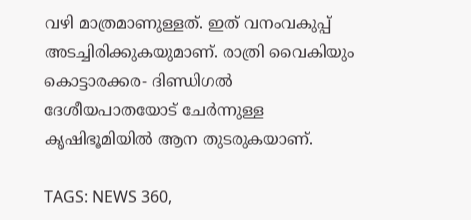വഴി മാത്രമാണുള്ളത്. ഇത് വനംവകുപ്പ് അടച്ചിരിക്കുകയുമാണ്. രാത്രി വൈകിയും കൊട്ടാരക്കര- ദിണ്ഡിഗൽ ദേശീയപാതയോട് ചേർന്നുള്ള കൃഷിഭൂമിയിൽ ആന തുടരുകയാണ്.

TAGS: NEWS 360,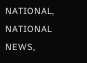NATIONAL, NATIONAL NEWS,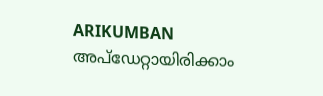ARIKUMBAN
അപ്ഡേറ്റായിരിക്കാം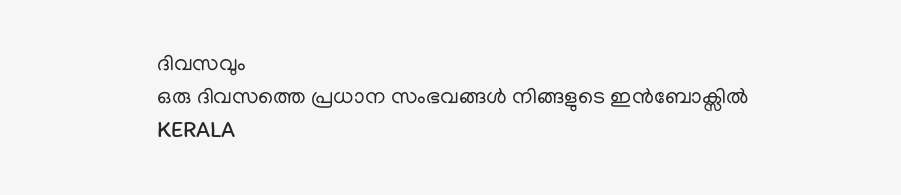ദിവസവും
ഒരു ദിവസത്തെ പ്രധാന സംഭവങ്ങൾ നിങ്ങളുടെ ഇൻബോക്സിൽ
KERALA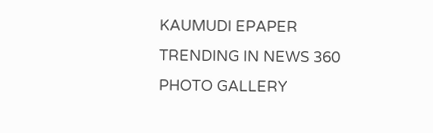KAUMUDI EPAPER
TRENDING IN NEWS 360
PHOTO GALLERY